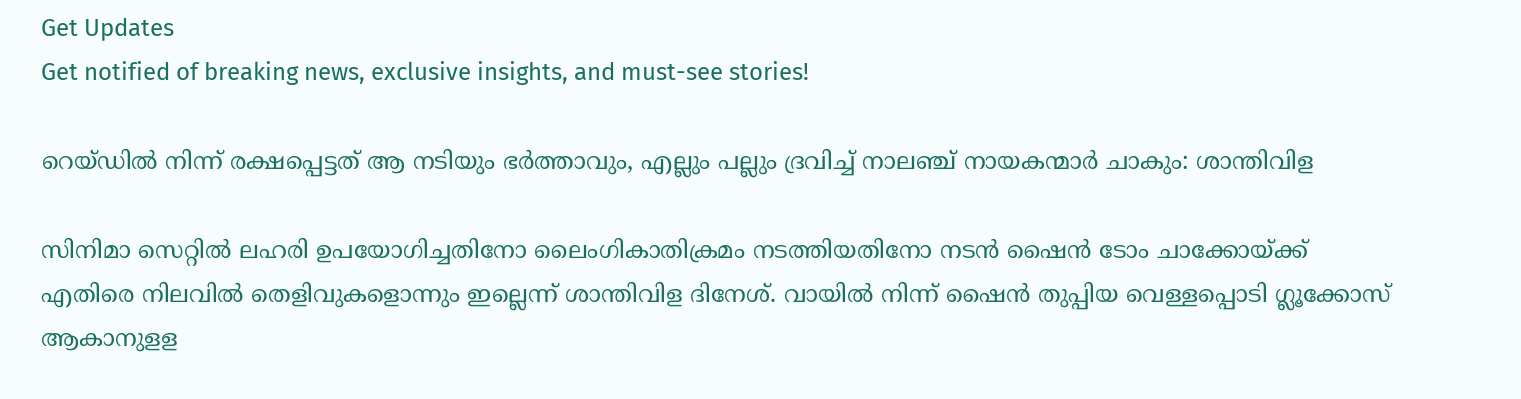Get Updates
Get notified of breaking news, exclusive insights, and must-see stories!

റെയ്ഡിൽ നിന്ന് രക്ഷപ്പെട്ടത് ആ നടിയും ഭർത്താവും, എല്ലും പല്ലും ദ്രവിച്ച് നാലഞ്ച് നായകന്മാര്‍ ചാകും: ശാന്തിവിള

സിനിമാ സെറ്റിൽ ലഹരി ഉപയോഗിച്ചതിനോ ലൈംഗികാതിക്രമം നടത്തിയതിനോ നടൻ ഷൈൻ ടോം ചാക്കോയ്ക്ക് എതിരെ നിലവിൽ തെളിവുകളൊന്നും ഇല്ലെന്ന് ശാന്തിവിള ദിനേശ്. വായിൽ നിന്ന് ഷൈൻ തുപ്പിയ വെള്ളപ്പൊടി ഗ്ലൂക്കോസ് ആകാനുളള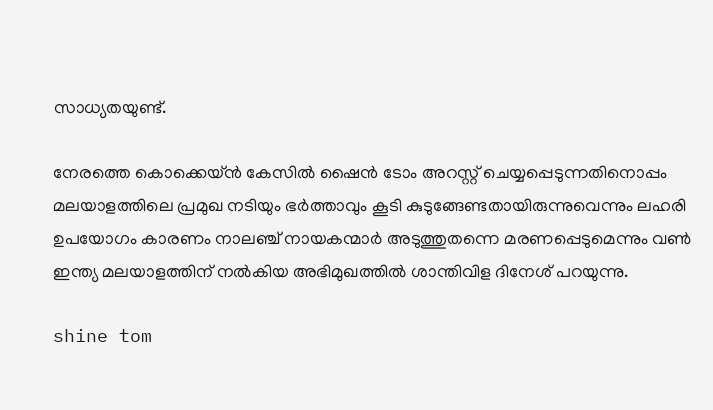സാധ്യതയുണ്ട്.

നേരത്തെ കൊക്കെയ്ൻ കേസിൽ ഷൈൻ ടോം അറസ്റ്റ് ചെയ്യപ്പെടുന്നതിനൊപ്പം മലയാളത്തിലെ പ്രമുഖ നടിയും ഭർത്താവും കൂടി കുടുങ്ങേണ്ടതായിരുന്നുവെന്നും ലഹരി ഉപയോഗം കാരണം നാലഞ്ച് നായകന്മാർ അടുത്തുതന്നെ മരണപ്പെടുമെന്നും വൺ ഇന്ത്യ മലയാളത്തിന് നൽകിയ അഭിമുഖത്തിൽ ശാന്തിവിള ദിനേശ് പറയുന്നു.

shine tom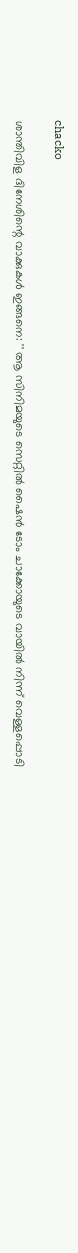chacko

ശാന്തിവിള ദിനേശിന്റെ വാക്കുകൾ ഇങ്ങനെ: '' ആ സിനിമയുടെ സെറ്റില്‍ ഷൈന്‍ ടോം ചാക്കോയുടെ വായില്‍ നിന്ന് വെള്ളപ്പൊടി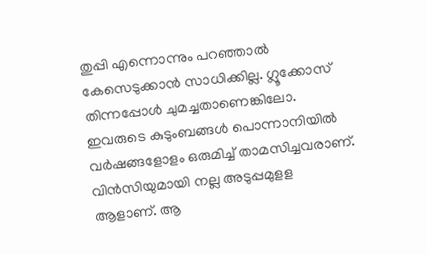തുപ്പി എന്നൊന്നും പറഞ്ഞാല്‍ കേസെടുക്കാന്‍ സാധിക്കില്ല. ഗ്ലൂക്കോസ് തിന്നപ്പോള്‍ ചുമച്ചതാണെങ്കിലോ. ഇവരുടെ കുടുംബങ്ങള്‍ പൊന്നാനിയില്‍ വര്‍ഷങ്ങളോളം ഒരുമിച്ച് താമസിച്ചവരാണ്. വിന്‍സിയുമായി നല്ല അടുപ്പമുളള ആളാണ്. ആ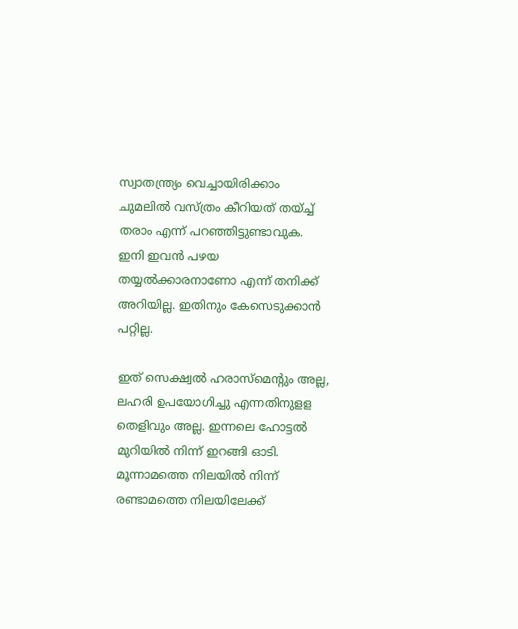സ്വാതന്ത്ര്യം വെച്ചായിരിക്കാം ചുമലില്‍ വസ്ത്രം കീറിയത് തയ്ച്ച് തരാം എന്ന് പറഞ്ഞിട്ടുണ്ടാവുക. ഇനി ഇവന്‍ പഴയ തയ്യല്‍ക്കാരനാണോ എന്ന് തനിക്ക് അറിയില്ല. ഇതിനും കേസെടുക്കാന്‍ പറ്റില്ല.

ഇത് സെക്ഷ്വല്‍ ഹരാസ്‌മെന്റും അല്ല, ലഹരി ഉപയോഗിച്ചു എന്നതിനുളള തെളിവും അല്ല. ഇന്നലെ ഹോട്ടല്‍ മുറിയില്‍ നിന്ന് ഇറങ്ങി ഓടി. മൂന്നാമത്തെ നിലയില്‍ നിന്ന് രണ്ടാമത്തെ നിലയിലേക്ക്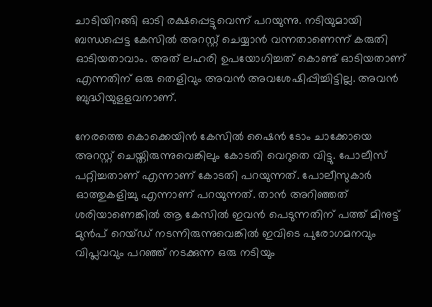ചാടിയിറങ്ങി ഓടി രക്ഷപ്പെട്ടുവെന്ന് പറയുന്നു. നടിയുമായി ബന്ധപ്പെട്ട കേസില്‍ അറസ്റ്റ് ചെയ്യാന്‍ വന്നതാണെന്ന് കരുതി ഓടിയതാവാം. അത് ലഹരി ഉപയോഗിച്ചത് കൊണ്ട് ഓടിയതാണ് എന്നതിന് ഒരു തെളിവും അവന്‍ അവശേഷിപ്പിച്ചിട്ടില്ല. അവന്‍ ബുദ്ധിയുളളവനാണ്.

നേരത്തെ കൊക്കെയിന്‍ കേസില്‍ ഷൈന്‍ ടോം ചാക്കോയെ അറസ്റ്റ് ചെയ്തിരുന്നുവെങ്കിലും കോടതി വെറുതെ വിട്ടു. പോലീസ് പറ്റിച്ചതാണ് എന്നാണ് കോടതി പറയുന്നത്. പോലീസുകാര്‍ ഓത്തുകളിച്ചു എന്നാണ് പറയുന്നത്. താന്‍ അറിഞ്ഞത് ശരിയാണെങ്കില്‍ ആ കേസില്‍ ഇവന്‍ പെടുന്നതിന് പത്ത് മിനുട്ട് മുന്‍പ് റെയ്ഡ് നടന്നിരുന്നുവെങ്കില്‍ ഇവിടെ പുരോഗമനവും വിപ്ലവവും പറഞ്ഞ് നടക്കുന്ന ഒരു നടിയും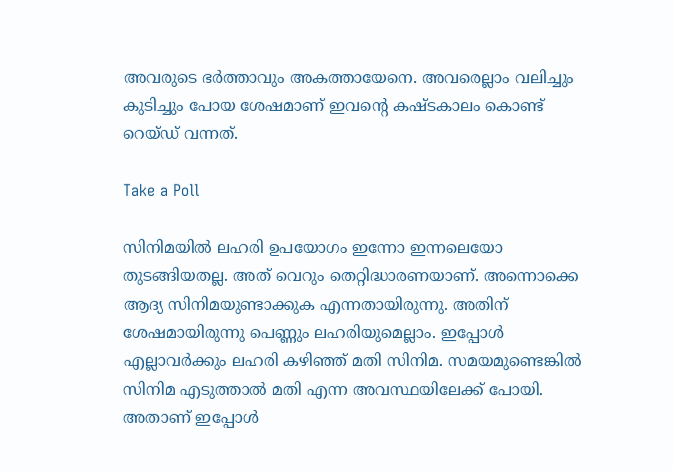അവരുടെ ഭര്‍ത്താവും അകത്തായേനെ. അവരെല്ലാം വലിച്ചും കുടിച്ചും പോയ ശേഷമാണ് ഇവന്റെ കഷ്ടകാലം കൊണ്ട് റെയ്ഡ് വന്നത്.

Take a Poll

സിനിമയില്‍ ലഹരി ഉപയോഗം ഇന്നോ ഇന്നലെയോ തുടങ്ങിയതല്ല. അത് വെറും തെറ്റിദ്ധാരണയാണ്. അന്നൊക്കെ ആദ്യ സിനിമയുണ്ടാക്കുക എന്നതായിരുന്നു. അതിന് ശേഷമായിരുന്നു പെണ്ണും ലഹരിയുമെല്ലാം. ഇപ്പോള്‍ എല്ലാവര്‍ക്കും ലഹരി കഴിഞ്ഞ് മതി സിനിമ. സമയമുണ്ടെങ്കില്‍ സിനിമ എടുത്താല്‍ മതി എന്ന അവസ്ഥയിലേക്ക് പോയി. അതാണ് ഇപ്പോള്‍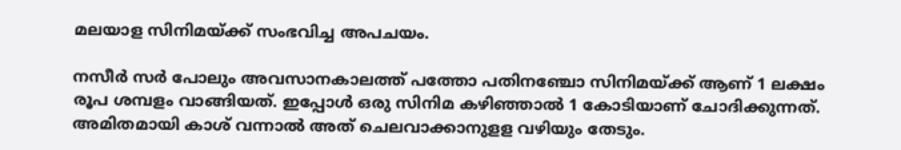മലയാള സിനിമയ്ക്ക് സംഭവിച്ച അപചയം.

നസീര്‍ സര്‍ പോലും അവസാനകാലത്ത് പത്തോ പതിനഞ്ചോ സിനിമയ്ക്ക് ആണ് 1 ലക്ഷം രൂപ ശമ്പളം വാങ്ങിയത്. ഇപ്പോള്‍ ഒരു സിനിമ കഴിഞ്ഞാല്‍ 1 കോടിയാണ് ചോദിക്കുന്നത്. അമിതമായി കാശ് വന്നാല്‍ അത് ചെലവാക്കാനുളള വഴിയും തേടും.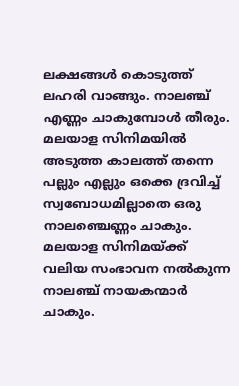ലക്ഷങ്ങള്‍ കൊടുത്ത് ലഹരി വാങ്ങും. നാലഞ്ച് എണ്ണം ചാകുമ്പോള്‍ തീരും. മലയാള സിനിമയില്‍ അടുത്ത കാലത്ത് തന്നെ പല്ലും എല്ലും ഒക്കെ ദ്രവിച്ച് സ്വബോധമില്ലാതെ ഒരു നാലഞ്ചെണ്ണം ചാകും. മലയാള സിനിമയ്ക്ക് വലിയ സംഭാവന നല്‍കുന്ന നാലഞ്ച് നായകന്മാര്‍ ചാകും.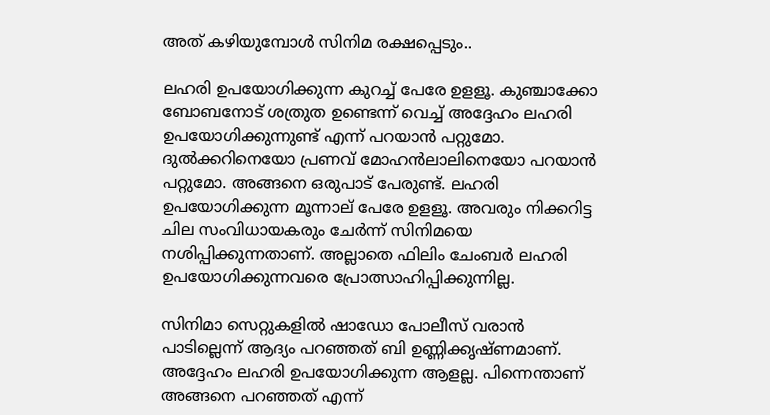അത് കഴിയുമ്പോള്‍ സിനിമ രക്ഷപ്പെടും..

ലഹരി ഉപയോഗിക്കുന്ന കുറച്ച് പേരേ ഉളളൂ. കുഞ്ചാക്കോ ബോബനോട് ശത്രുത ഉണ്ടെന്ന് വെച്ച് അദ്ദേഹം ലഹരി ഉപയോഗിക്കുന്നുണ്ട് എന്ന് പറയാന്‍ പറ്റുമോ. ദുല്‍ക്കറിനെയോ പ്രണവ് മോഹന്‍ലാലിനെയോ പറയാന്‍ പറ്റുമോ. അങ്ങനെ ഒരുപാട് പേരുണ്ട്. ലഹരി ഉപയോഗിക്കുന്ന മൂന്നാല് പേരേ ഉളളൂ. അവരും നിക്കറിട്ട ചില സംവിധായകരും ചേര്‍ന്ന് സിനിമയെ നശിപ്പിക്കുന്നതാണ്. അല്ലാതെ ഫിലിം ചേംബര്‍ ലഹരി ഉപയോഗിക്കുന്നവരെ പ്രോത്സാഹിപ്പിക്കുന്നില്ല.

സിനിമാ സെറ്റുകളില്‍ ഷാഡോ പോലീസ് വരാന്‍ പാടില്ലെന്ന് ആദ്യം പറഞ്ഞത് ബി ഉണ്ണിക്കൃഷ്ണമാണ്. അദ്ദേഹം ലഹരി ഉപയോഗിക്കുന്ന ആളല്ല. പിന്നെന്താണ് അങ്ങനെ പറഞ്ഞത് എന്ന്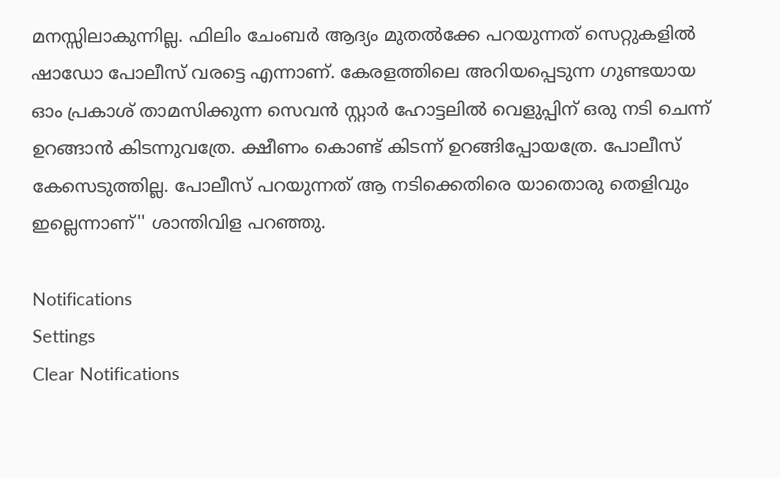മനസ്സിലാകുന്നില്ല. ഫിലിം ചേംബര്‍ ആദ്യം മുതല്‍ക്കേ പറയുന്നത് സെറ്റുകളില്‍ ഷാഡോ പോലീസ് വരട്ടെ എന്നാണ്. കേരളത്തിലെ അറിയപ്പെടുന്ന ഗുണ്ടയായ ഓം പ്രകാശ് താമസിക്കുന്ന സെവന്‍ സ്റ്റാര്‍ ഹോട്ടലില്‍ വെളുപ്പിന് ഒരു നടി ചെന്ന് ഉറങ്ങാന്‍ കിടന്നുവത്രേ. ക്ഷീണം കൊണ്ട് കിടന്ന് ഉറങ്ങിപ്പോയത്രേ. പോലീസ് കേസെടുത്തില്ല. പോലീസ് പറയുന്നത് ആ നടിക്കെതിരെ യാതൊരു തെളിവും ഇല്ലെന്നാണ്'' ശാന്തിവിള പറഞ്ഞു.

Notifications
Settings
Clear Notifications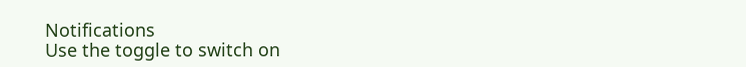Notifications
Use the toggle to switch on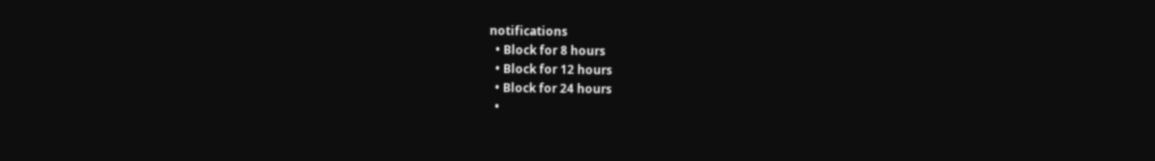notifications
  • Block for 8 hours
  • Block for 12 hours
  • Block for 24 hours
  •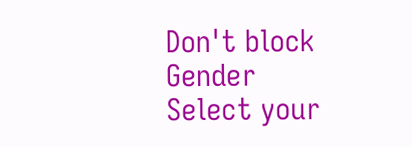Don't block
Gender
Select your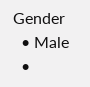Gender
  • Male
  •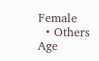Female
  • Others
Age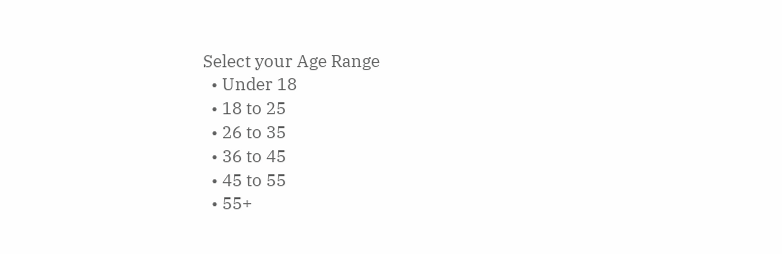Select your Age Range
  • Under 18
  • 18 to 25
  • 26 to 35
  • 36 to 45
  • 45 to 55
  • 55+